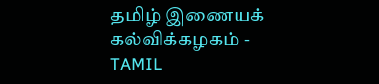தமிழ் இணையக் கல்விக்கழகம் - TAMIL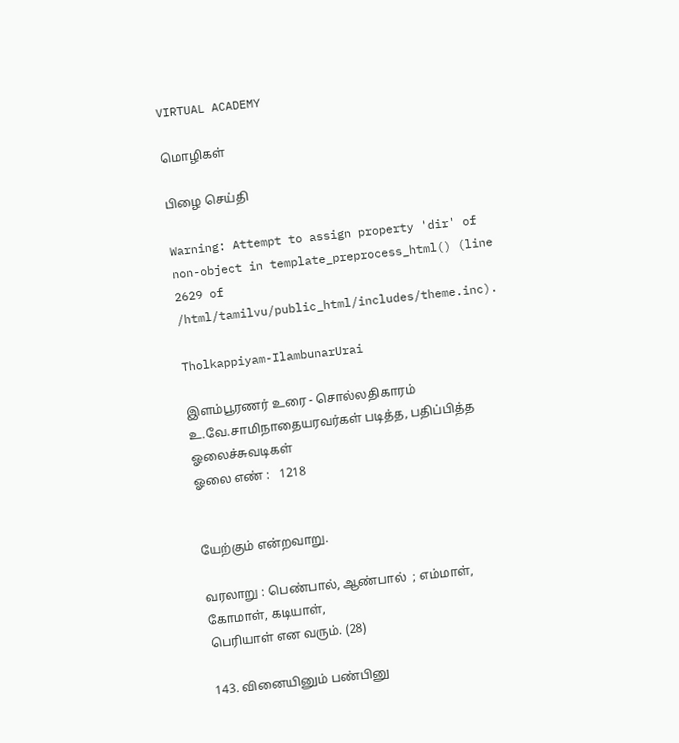VIRTUAL ACADEMY

மொழிகள்

பிழை செய்தி

Warning: Attempt to assign property 'dir' of non-object in template_preprocess_html() (line 2629 of /html/tamilvu/public_html/includes/theme.inc).

Tholkappiyam-IlambunarUrai

இளம்பூரணர் உரை - சொல்லதிகாரம்
உ.வே.சாமிநாதையரவர்கள் படித்த, பதிப்பித்த ஓலைச்சுவடிகள்
ஓலை எண் :   1218


யேற்கும் என்றவாறு.

வரலாறு : பெண்பால், ஆண்பால்  ; எம்மாள், கோமாள், கடியாள்,
பெரியாள் என வரும். (28)

143. வினையினும் பண்பினு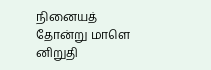நினையத் தோன்று மாளெ னிறுதி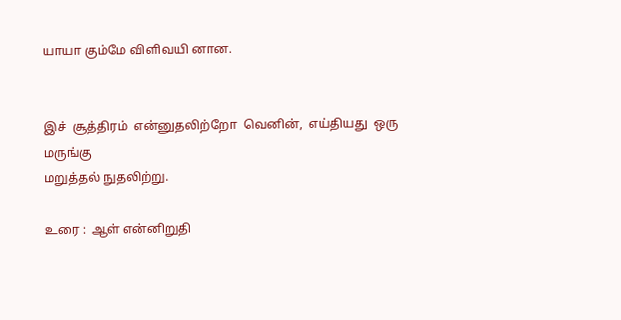யாயா கும்மே விளிவயி னான.


இச்  சூத்திரம்  என்னுதலிற்றோ  வெனின்,  எய்தியது  ஒரு  மருங்கு
மறுத்தல் நுதலிற்று.

உரை :  ஆள் என்னிறுதி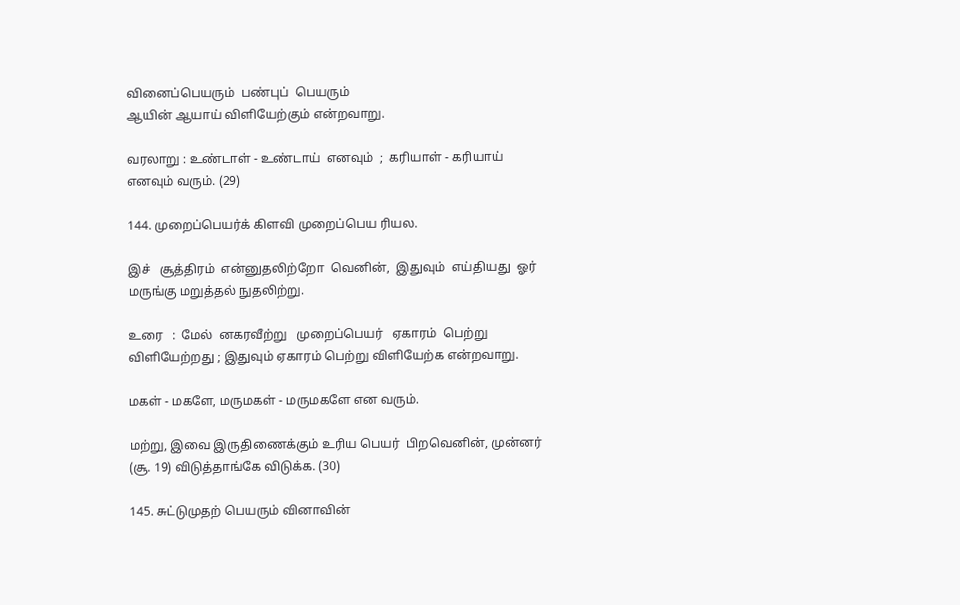வினைப்பெயரும்  பண்புப்  பெயரும்
ஆயின் ஆயாய் விளியேற்கும் என்றவாறு.

வரலாறு : உண்டாள் - உண்டாய்  எனவும்  ;  கரியாள் - கரியாய்
எனவும் வரும். (29)

144. முறைப்பெயர்க் கிளவி முறைப்பெய ரியல.

இச்   சூத்திரம்  என்னுதலிற்றோ  வெனின்,  இதுவும்  எய்தியது  ஓர்
மருங்கு மறுத்தல் நுதலிற்று.

உரை   :  மேல்  னகரவீற்று   முறைப்பெயர்   ஏகாரம்  பெற்று
விளியேற்றது ; இதுவும் ஏகாரம் பெற்று விளியேற்க என்றவாறு.

மகள் - மகளே, மருமகள் - மருமகளே என வரும்.

மற்று, இவை இருதிணைக்கும் உரிய பெயர்  பிறவெனின், முன்னர்
(சூ. 19) விடுத்தாங்கே விடுக்க. (30)

145. சுட்டுமுதற் பெயரும் வினாவின்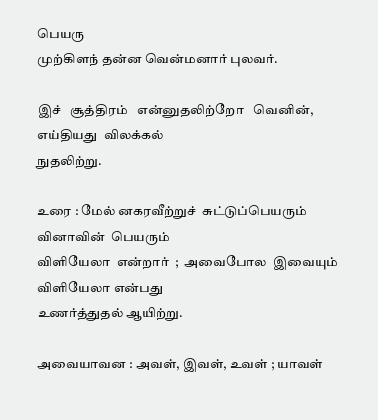பெயரு
முற்கிளந் தன்ன வென்மனார் புலவர்.

இச்   சூத்திரம்   என்னுதலிற்றோ   வெனின்,   எய்தியது  விலக்கல்
நுதலிற்று.

உரை : மேல் னகரவீற்றுச்  சுட்டுப்பெயரும்  வினாவின்  பெயரும்
விளியேலா  என்றார்  ;  அவைபோல  இவையும்  விளியேலா என்பது
உணர்த்துதல் ஆயிற்று.

அவையாவன : அவள், இவள், உவள் ; யாவள்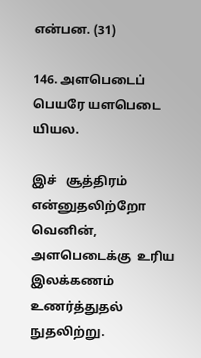என்பன. (31)

146. அளபெடைப் பெயரே யளபெடை யியல.

இச்   சூத்திரம்   என்னுதலிற்றோ   வெனின்,  அளபெடைக்கு  உரிய
இலக்கணம் உணர்த்துதல் நுதலிற்று.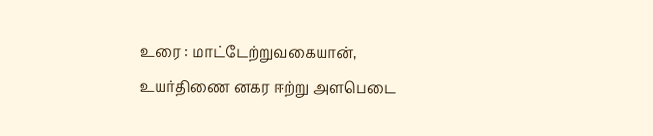உரை : மாட்டேற்றுவகையான், உயர்திணை னகர ஈற்று அளபெடை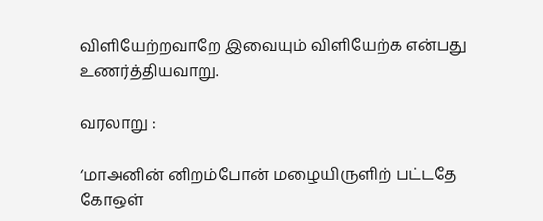விளியேற்றவாறே இவையும் விளியேற்க என்பது உணர்த்தியவாறு.

வரலாறு :

‘மாஅனின் னிறம்போன் மழையிருளிற் பட்டதே
கோஒள்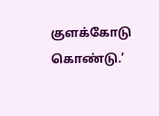குளக்கோடு கொண்டு.’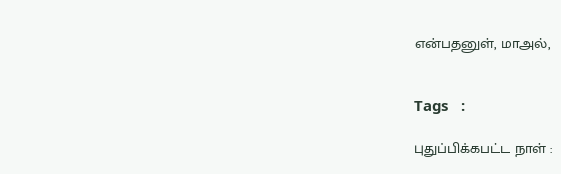என்பதனுள், மாஅல்,


Tags   :

புதுப்பிக்கபட்ட நாள் :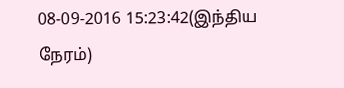08-09-2016 15:23:42(இந்திய நேரம்)